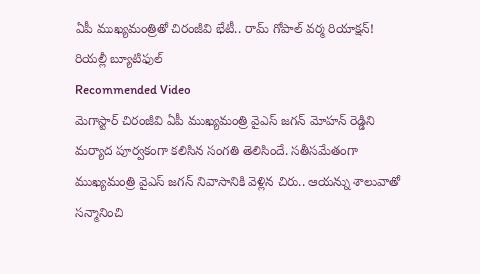ఏపీ ముఖ్యమంత్రితో చిరంజీవి భేటీ.. రామ్ గోపాల్ వర్మ రియాక్షన్! రియల్లీ బ్యూటిఫుల్
Recommended Video
మెగాస్టార్ చిరంజీవి ఏపీ ముఖ్యమంత్రి వైఎస్ జగన్ మోహన్ రెడ్డిని మర్యాద పూర్వకంగా కలిసిన సంగతి తెలిసిందే. సతీసమేతంగా ముఖ్యమంత్రి వైఎస్ జగన్ నివాసానికి వెళ్లిన చిరు.. ఆయన్ను శాలువాతో సన్మానించి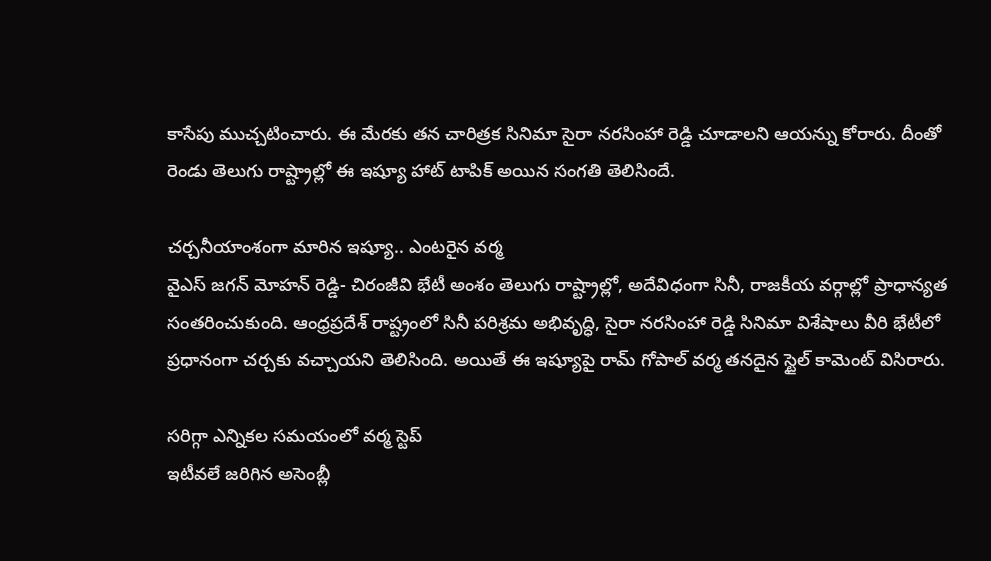కాసేపు ముచ్చటించారు. ఈ మేరకు తన చారిత్రక సినిమా సైరా నరసింహా రెడ్డి చూడాలని ఆయన్ను కోరారు. దీంతో రెండు తెలుగు రాష్ట్రాల్లో ఈ ఇష్యూ హాట్ టాపిక్ అయిన సంగతి తెలిసిందే.

చర్చనీయాంశంగా మారిన ఇష్యూ.. ఎంటరైన వర్మ
వైఎస్ జగన్ మోహన్ రెడ్డి- చిరంజీవి భేటీ అంశం తెలుగు రాష్ట్రాల్లో, అదేవిధంగా సినీ, రాజకీయ వర్గాల్లో ప్రాధాన్యత సంతరించుకుంది. ఆంధ్రప్రదేశ్ రాష్ట్రంలో సినీ పరిశ్రమ అభివృద్ధి, సైరా నరసింహా రెడ్డి సినిమా విశేషాలు వీరి భేటీలో ప్రధానంగా చర్చకు వచ్చాయని తెలిసింది. అయితే ఈ ఇష్యూపై రామ్ గోపాల్ వర్మ తనదైన స్టైల్ కామెంట్ విసిరారు.

సరిగ్గా ఎన్నికల సమయంలో వర్మ స్టెప్
ఇటీవలే జరిగిన అసెంబ్లీ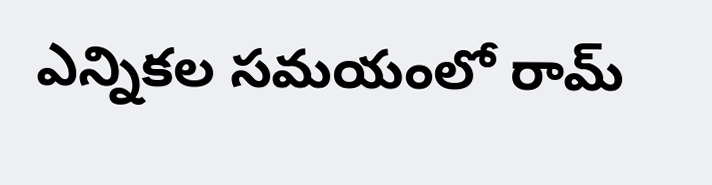ఎన్నికల సమయంలో రామ్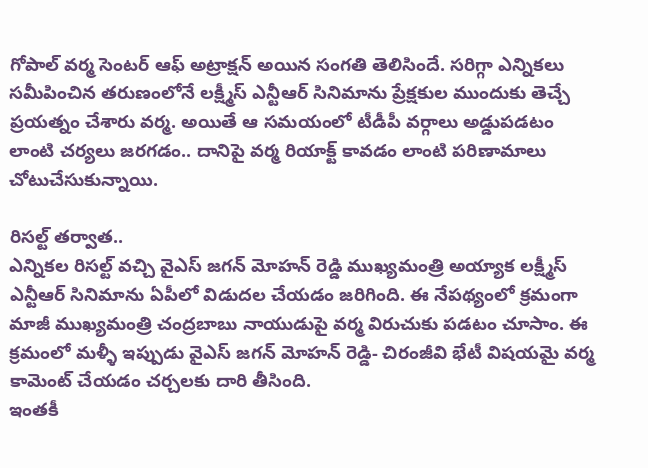గోపాల్ వర్మ సెంటర్ ఆఫ్ అట్రాక్షన్ అయిన సంగతి తెలిసిందే. సరిగ్గా ఎన్నికలు సమీపించిన తరుణంలోనే లక్ష్మీస్ ఎన్టీఆర్ సినిమాను ప్రేక్షకుల ముందుకు తెచ్చే ప్రయత్నం చేశారు వర్మ. అయితే ఆ సమయంలో టీడీపీ వర్గాలు అడ్డుపడటం లాంటి చర్యలు జరగడం.. దానిపై వర్మ రియాక్ట్ కావడం లాంటి పరిణామాలు చోటుచేసుకున్నాయి.

రిసల్ట్ తర్వాత..
ఎన్నికల రిసల్ట్ వచ్చి వైఎస్ జగన్ మోహన్ రెడ్డి ముఖ్యమంత్రి అయ్యాక లక్ష్మీస్ ఎన్టీఆర్ సినిమాను ఏపీలో విడుదల చేయడం జరిగింది. ఈ నేపథ్యంలో క్రమంగా
మాజీ ముఖ్యమంత్రి చంద్రబాబు నాయుడుపై వర్మ విరుచుకు పడటం చూసాం. ఈ క్రమంలో మళ్ళీ ఇప్పుడు వైఎస్ జగన్ మోహన్ రెడ్డి- చిరంజీవి భేటీ విషయమై వర్మ కామెంట్ చేయడం చర్చలకు దారి తీసింది.
ఇంతకీ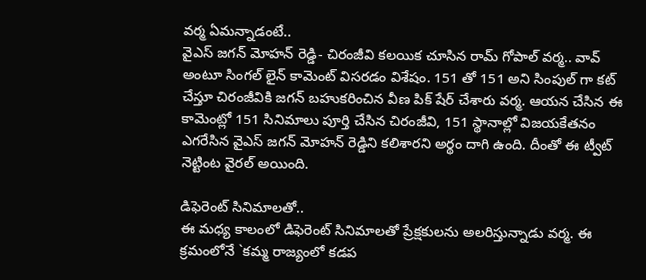వర్మ ఏమన్నాడంటే..
వైఎస్ జగన్ మోహన్ రెడ్డి- చిరంజీవి కలయిక చూసిన రామ్ గోపాల్ వర్మ.. వావ్ అంటూ సింగల్ లైన్ కామెంట్ విసరడం విశేషం. 151 తో 151 అని సింపుల్ గా కట్ చేస్తూ చిరంజీవికి జగన్ బహుకరించిన వీణ పిక్ షేర్ చేశారు వర్మ. ఆయన చేసిన ఈ కామెంట్లో 151 సినిమాలు పూర్తి చేసిన చిరంజీవి, 151 స్థానాల్లో విజయకేతనం ఎగరేసిన వైఎస్ జగన్ మోహన్ రెడ్డిని కలిశారని అర్థం దాగి ఉంది. దీంతో ఈ ట్వీట్ నెట్టింట వైరల్ అయింది.

డిఫెరెంట్ సినిమాలతో..
ఈ మధ్య కాలంలో డిఫెరెంట్ సినిమాలతో ప్రేక్షకులను అలరిస్తున్నాడు వర్మ. ఈ క్రమంలోనే `కమ్మ రాజ్యంలో కడప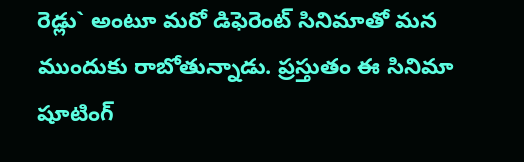రెడ్లు` అంటూ మరో డిఫెరెంట్ సినిమాతో మన ముందుకు రాబోతున్నాడు. ప్రస్తుతం ఈ సినిమా షూటింగ్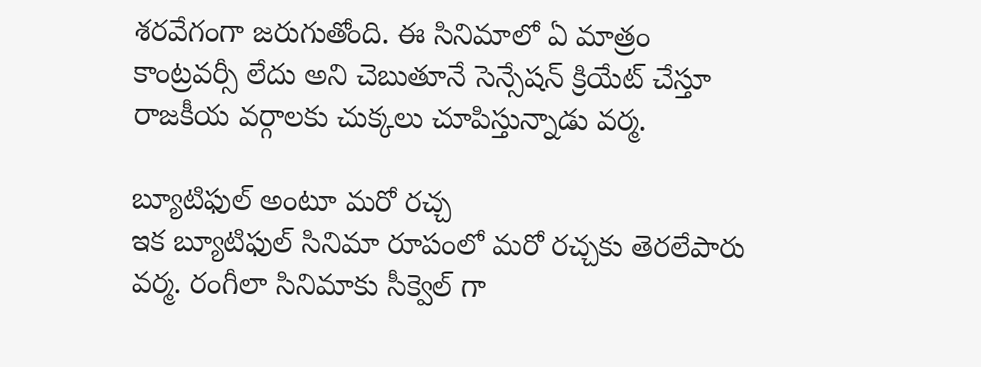శరవేగంగా జరుగుతోంది. ఈ సినిమాలో ఏ మాత్రం కాంట్రవర్సీ లేదు అని చెబుతూనే సెన్సేషన్ క్రియేట్ చేస్తూ రాజకీయ వర్గాలకు చుక్కలు చూపిస్తున్నాడు వర్మ.

బ్యూటిఫుల్ అంటూ మరో రచ్చ
ఇక బ్యూటిఫుల్ సినిమా రూపంలో మరో రచ్చకు తెరలేపారు వర్మ. రంగీలా సినిమాకు సీక్వెల్ గా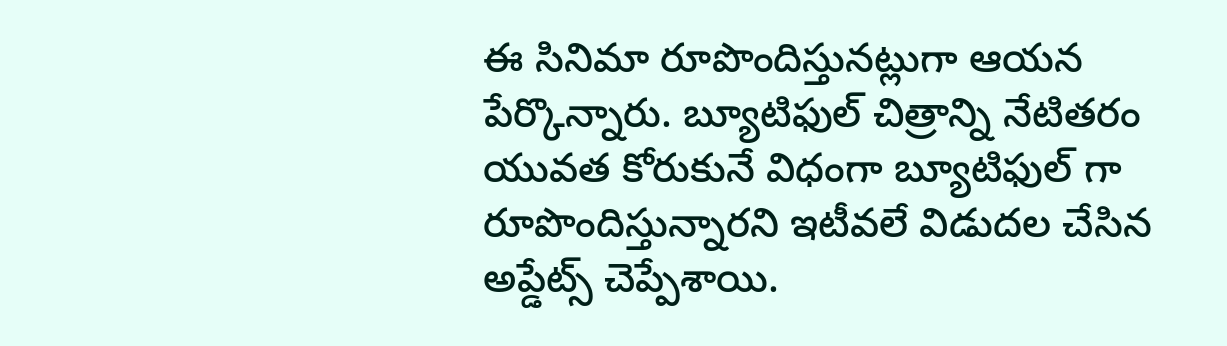ఈ సినిమా రూపొందిస్తునట్లుగా ఆయన పేర్కొన్నారు. బ్యూటిఫుల్ చిత్రాన్ని నేటితరం యువత కోరుకునే విధంగా బ్యూటిఫుల్ గా రూపొందిస్తున్నారని ఇటీవలే విడుదల చేసిన అప్డేట్స్ చెప్పేశాయి.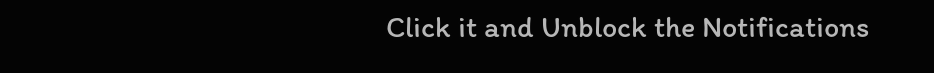Click it and Unblock the Notifications